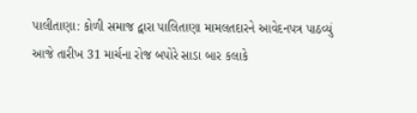પાલીતાણા: કોળી સમાજ દ્વારા પાલિતાણા મામલતદારને આવેદનપત્ર પાઠવ્યું
આજે તારીખ 31 માર્ચના રોજ બપોરે સાડા બાર કલાકે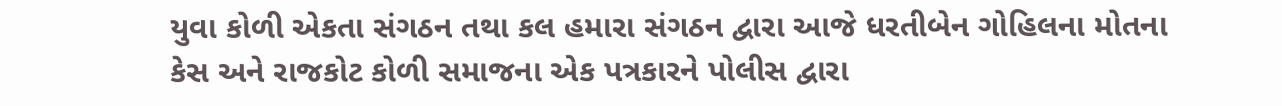યુવા કોળી એકતા સંગઠન તથા કલ હમારા સંગઠન દ્વારા આજે ધરતીબેન ગોહિલના મોતના કેસ અને રાજકોટ કોળી સમાજના એક પત્રકારને પોલીસ દ્વારા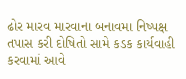ઢોર મારવ મારવાના બનાવમા નિષ્પક્ષ તપાસ કરી દોષિતો સામે કડક કાર્યવાહી કરવામાં આવે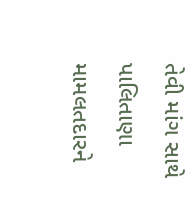તેવી માંગ સાથે પાલિતાણા મામલતદારને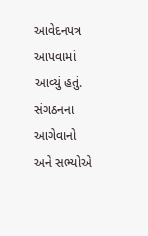આવેદનપત્ર આપવામાં આવ્યું હતું. સંગઠનના આગેવાનો અને સભ્યોએ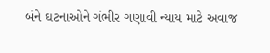બંને ઘટનાઓને ગંભીર ગણાવી ન્યાય માટે અવાજ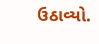ઉઠાવ્યો.